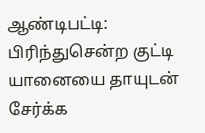ஆண்டிபட்டி: பிரிந்துசென்ற குட்டி யானையை தாயுடன் சேர்க்க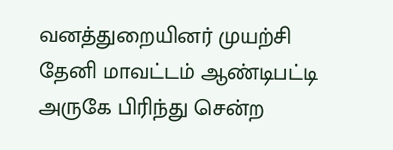வனத்துறையினர் முயற்சி
தேனி மாவட்டம் ஆண்டிபட்டி அருகே பிரிந்து சென்ற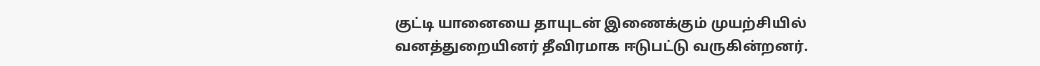குட்டி யானையை தாயுடன் இணைக்கும் முயற்சியில் வனத்துறையினர் தீவிரமாக ஈடுபட்டு வருகின்றனர்.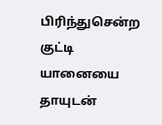பிரிந்துசென்ற குட்டி யானையை தாயுடன்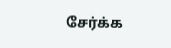சேர்க்க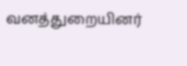வனத்துறையினர்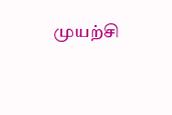முயற்சி